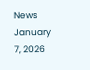News January 7, 2026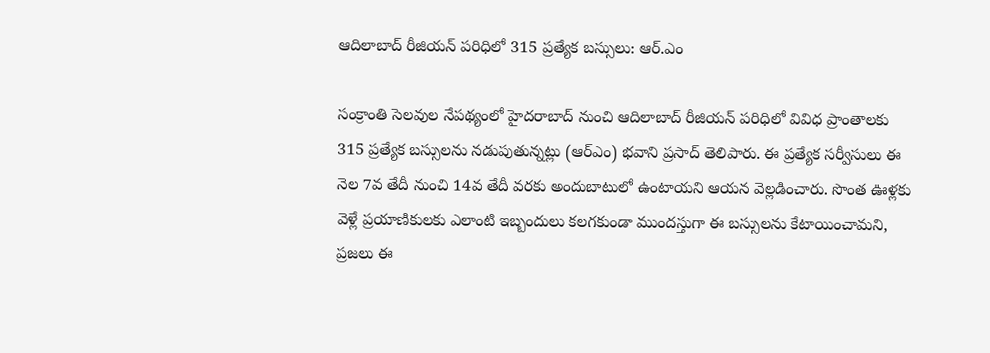ఆదిలాబాద్ రీజియన్ పరిధిలో 315 ప్రత్యేక బస్సులు: ఆర్.ఎం

సంక్రాంతి సెలవుల నేపథ్యంలో హైదరాబాద్ నుంచి ఆదిలాబాద్ రీజియన్ పరిధిలో వివిధ ప్రాంతాలకు 315 ప్రత్యేక బస్సులను నడుపుతున్నట్లు (ఆర్ఎం) భవాని ప్రసాద్ తెలిపారు. ఈ ప్రత్యేక సర్వీసులు ఈ నెల 7వ తేదీ నుంచి 14వ తేదీ వరకు అందుబాటులో ఉంటాయని ఆయన వెల్లడించారు. సొంత ఊళ్లకు వెళ్లే ప్రయాణికులకు ఎలాంటి ఇబ్బందులు కలగకుండా ముందస్తుగా ఈ బస్సులను కేటాయించామని, ప్రజలు ఈ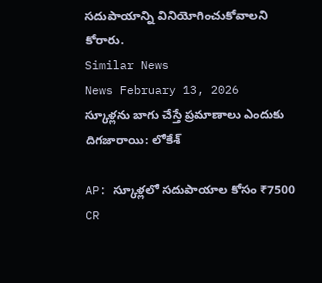సదుపాయాన్ని వినియోగించుకోవాలని కోరారు.
Similar News
News February 13, 2026
స్కూళ్లను బాగు చేస్తే ప్రమాణాలు ఎందుకు దిగజారాయి: లోకేశ్

AP: స్కూళ్లలో సదుపాయాల కోసం ₹7500 CR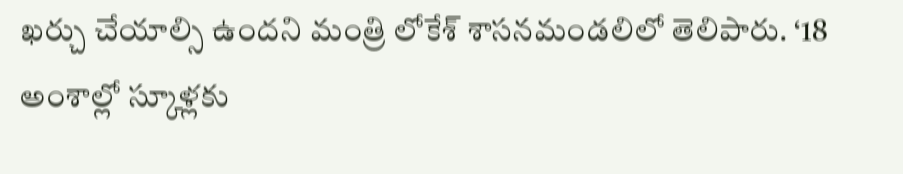ఖర్చు చేయాల్సి ఉందని మంత్రి లోకేశ్ శాసనమండలిలో తెలిపారు. ‘18 అంశాల్లో స్కూళ్లకు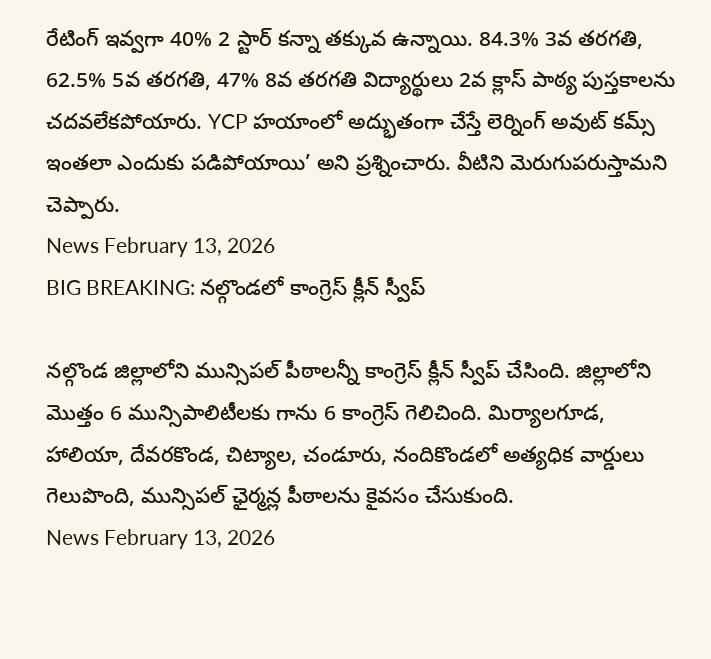రేటింగ్ ఇవ్వగా 40% 2 స్టార్ కన్నా తక్కువ ఉన్నాయి. 84.3% 3వ తరగతి, 62.5% 5వ తరగతి, 47% 8వ తరగతి విద్యార్థులు 2వ క్లాస్ పాఠ్య పుస్తకాలను చదవలేకపోయారు. YCP హయాంలో అద్భుతంగా చేస్తే లెర్నింగ్ అవుట్ కమ్స్ ఇంతలా ఎందుకు పడిపోయాయి’ అని ప్రశ్నించారు. వీటిని మెరుగుపరుస్తామని చెప్పారు.
News February 13, 2026
BIG BREAKING: నల్గొండలో కాంగ్రెస్ క్లీన్ స్వీప్

నల్గొండ జిల్లాలోని మున్సిపల్ పీఠాలన్నీ కాంగ్రెస్ క్లీన్ స్వీప్ చేసింది. జిల్లాలోని మొత్తం 6 మున్సిపాలిటీలకు గాను 6 కాంగ్రెస్ గెలిచింది. మిర్యాలగూడ, హాలియా, దేవరకొండ, చిట్యాల, చండూరు, నందికొండలో అత్యధిక వార్డులు గెలుపొంది, మున్సిపల్ ఛైర్మన్ల పీఠాలను కైవసం చేసుకుంది.
News February 13, 2026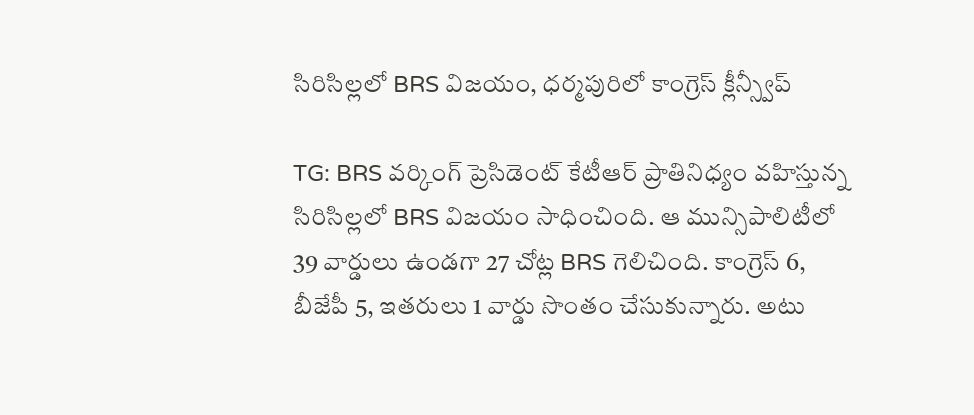సిరిసిల్లలో BRS విజయం, ధర్మపురిలో కాంగ్రెస్ క్లీన్స్వీప్

TG: BRS వర్కింగ్ ప్రెసిడెంట్ కేటీఆర్ ప్రాతినిధ్యం వహిస్తున్న సిరిసిల్లలో BRS విజయం సాధించింది. ఆ మున్సిపాలిటీలో 39 వార్డులు ఉండగా 27 చోట్ల BRS గెలిచింది. కాంగ్రెస్ 6, బీజేపీ 5, ఇతరులు 1 వార్డు సొంతం చేసుకున్నారు. అటు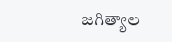జగిత్యాల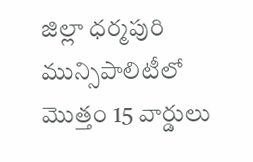జిల్లా ధర్మపురి మున్సిపాలిటీలో మొత్తం 15 వార్డులు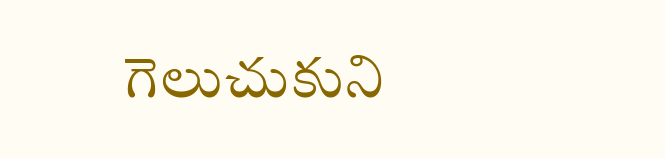గెలుచుకుని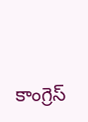కాంగ్రెస్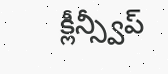క్లీన్స్వీప్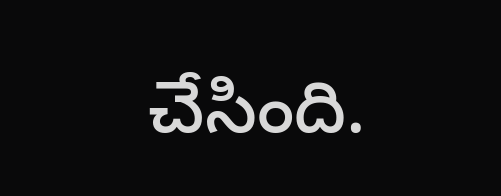చేసింది.